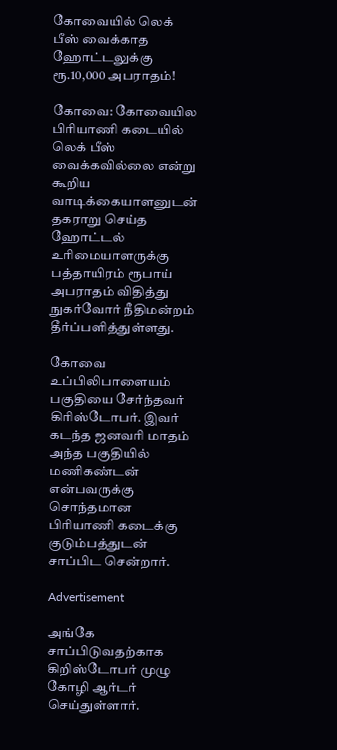கோவையில் லெக் பீஸ் வைக்காத ஹோட்டலுக்கு ரூ.10,000 அபராதம்!

கோவை: கோவையில பிரியாணி கடையில் லெக் பீஸ் வைக்கவில்லை என்று கூறிய வாடிக்கையாளனுடன் தகராறு செய்த ஹோட்டல் உரிமையாளருக்கு பத்தாயிரம் ரூபாய் அபராதம் விதித்து நுகர்வோர் நீதிமன்றம் தீர்ப்பளித்துள்ளது.

கோவை உப்பிலிபாளையம் பகுதியை சேர்ந்தவர் கிரிஸ்டோபர். இவர் கடந்த ஜனவரி மாதம் அந்த பகுதியில் மணிகண்டன் என்பவருக்கு சொந்தமான பிரியாணி கடைக்கு குடும்பத்துடன் சாப்பிட சென்றார்.

Advertisement

அங்கே சாப்பிடுவதற்காக கிறிஸ்டோபர் முழு கோழி ஆர்டர் செய்துள்ளார்.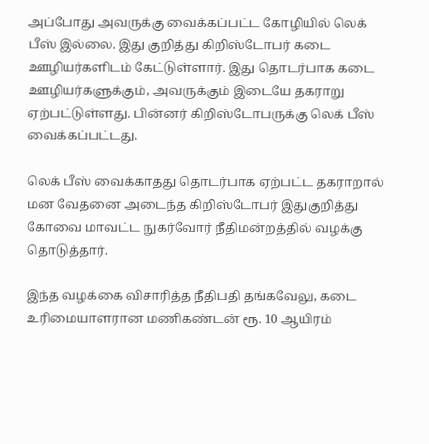அப்போது அவருக்கு வைக்கப்பட்ட கோழியில் லெக் பீஸ் இல்லை. இது குறித்து கிறிஸ்டோபர் கடை ஊழியர்களிடம் கேட்டுள்ளார். இது தொடர்பாக கடை ஊழியர்களுக்கும், அவருக்கும் இடையே தகராறு ஏற்பட்டுள்ளது. பின்னர் கிறிஸ்டோபருக்கு லெக் பீஸ் வைக்கப்பட்டது.

லெக் பீஸ் வைக்காதது தொடர்பாக ஏற்பட்ட தகராறால் மன வேதனை அடைந்த கிறிஸ்டோபர் இதுகுறித்து கோவை மாவட்ட நுகர்வோர் நீதிமன்றத்தில் வழக்கு தொடுத்தார்.

இந்த வழக்கை விசாரித்த நீதிபதி தங்கவேலு, கடை உரிமையாளரான மணிகண்டன் ரூ. 10 ஆயிரம்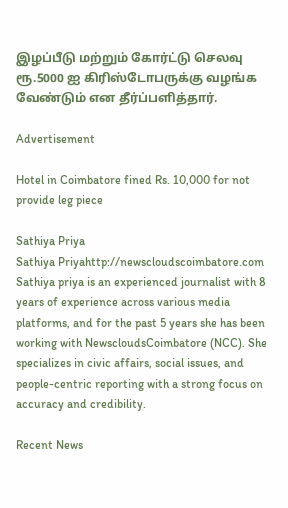இழப்பீடு மற்றும் கோர்ட்டு செலவு ரூ.5000 ஐ கிரிஸ்டோபருக்கு வழங்க வேண்டும் என தீர்ப்பளித்தார்.

Advertisement

Hotel in Coimbatore fined Rs. 10,000 for not provide leg piece

Sathiya Priya
Sathiya Priyahttp://newscloudscoimbatore.com
Sathiya priya is an experienced journalist with 8 years of experience across various media platforms, and for the past 5 years she has been working with NewscloudsCoimbatore (NCC). She specializes in civic affairs, social issues, and people-centric reporting with a strong focus on accuracy and credibility.

Recent News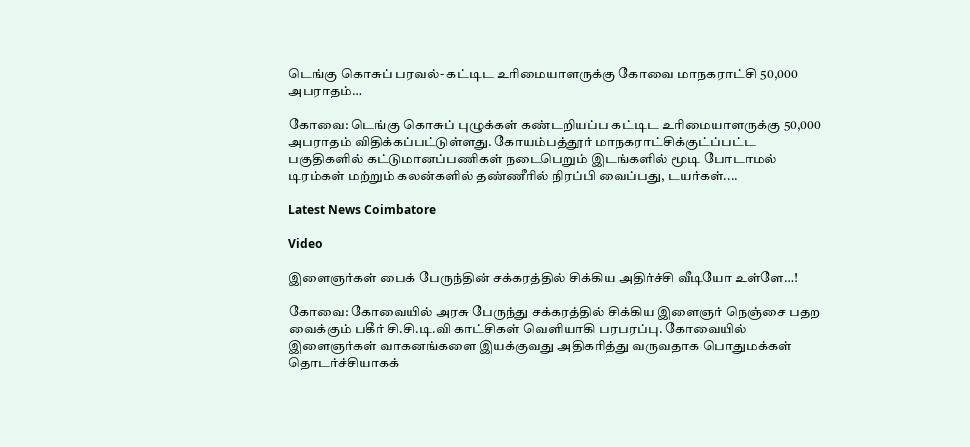டெங்கு கொசுப் பரவல்- கட்டிட உரிமையாளருக்கு கோவை மாநகராட்சி 50,000 அபராதம்…

கோவை: டெங்கு கொசுப் புழுக்கள் கண்டறியப்ப கட்டிட உரிமையாளருக்கு 50,000 அபராதம் விதிக்கப்பட்டுள்ளது. கோயம்பத்தூர் மாநகராட்சிக்குட்ப்பட்ட பகுதிகளில் கட்டுமானப்பணிகள் நடைபெறும் இடங்களில் மூடி போடாமல் டிரம்கள் மற்றும் கலன்களில் தண்ணீரில் நிரப்பி வைப்பது, டயர்கள்....

Latest News Coimbatore

Video

இளைஞர்கள் பைக் பேருந்தின் சக்கரத்தில் சிக்கிய அதிர்ச்சி வீடியோ உள்ளே…!

கோவை: கோவையில் அரசு பேருந்து சக்கரத்தில் சிக்கிய இளைஞர் நெஞ்சை பதற வைக்கும் பகீர் சி.சி.டி.வி காட்சிகள் வெளியாகி பரபரப்பு. கோவையில் இளைஞர்கள் வாகனங்களை இயக்குவது அதிகரித்து வருவதாக பொதுமக்கள் தொடர்ச்சியாகக்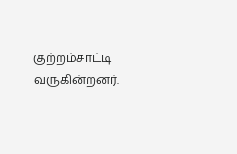குற்றம்சாட்டி வருகின்றனர்.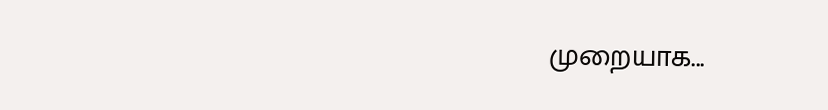முறையாக...